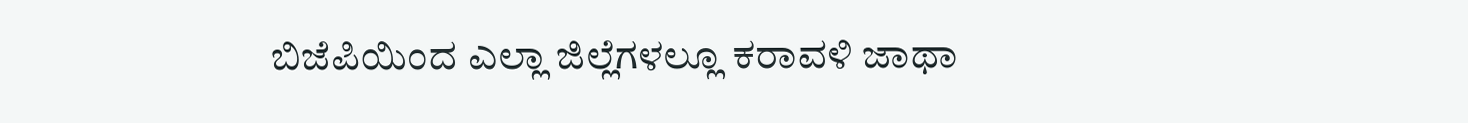ಬಿಜೆಪಿಯಿಂದ ಎಲ್ಲಾ ಜಿಲ್ಲೆಗಳಲ್ಲೂ ಕರಾವಳಿ ಜಾಥಾ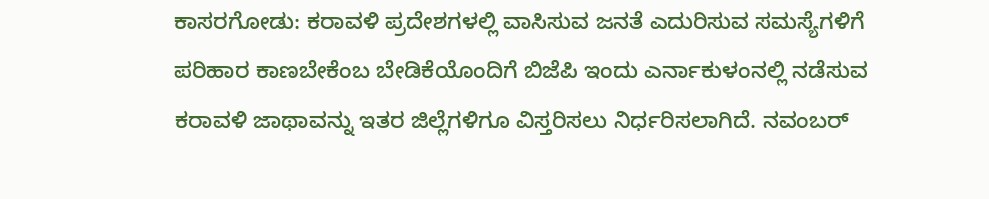ಕಾಸರಗೋಡು: ಕರಾವಳಿ ಪ್ರದೇಶಗಳಲ್ಲಿ ವಾಸಿಸುವ ಜನತೆ ಎದುರಿಸುವ ಸಮಸ್ಯೆಗಳಿಗೆ ಪರಿಹಾರ ಕಾಣಬೇಕೆಂಬ ಬೇಡಿಕೆಯೊಂದಿಗೆ ಬಿಜೆಪಿ ಇಂದು ಎರ್ನಾಕುಳಂನಲ್ಲಿ ನಡೆಸುವ ಕರಾವಳಿ ಜಾಥಾವನ್ನು ಇತರ ಜಿಲ್ಲೆಗಳಿಗೂ ವಿಸ್ತರಿಸಲು ನಿರ್ಧರಿಸಲಾಗಿದೆ. ನವಂಬರ್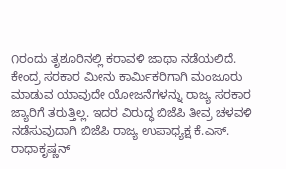೧ರಂದು ತೃಶೂರಿನಲ್ಲಿ ಕರಾವಳಿ ಜಾಥಾ ನಡೆಯಲಿದೆ. ಕೇಂದ್ರ ಸರಕಾರ ಮೀನು ಕಾರ್ಮಿಕರಿಗಾಗಿ ಮಂಜೂರು ಮಾಡುವ ಯಾವುದೇ ಯೋಜನೆಗಳನ್ನು ರಾಜ್ಯ ಸರಕಾರ ಜ್ಯಾರಿಗೆ ತರುತ್ತಿಲ್ಲ. ಇದರ ವಿರುದ್ಧ ಬಿಜೆಪಿ ತೀವ್ರ ಚಳವಳಿ ನಡೆಸುವುದಾಗಿ ಬಿಜೆಪಿ ರಾಜ್ಯ ಉಪಾಧ್ಯಕ್ಷ ಕೆ.ಎಸ್. ರಾಧಾಕೃಷ್ಣನ್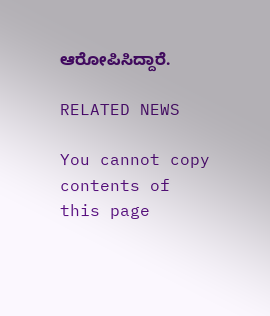ಆರೋಪಿಸಿದ್ದಾರೆ.

RELATED NEWS

You cannot copy contents of this page